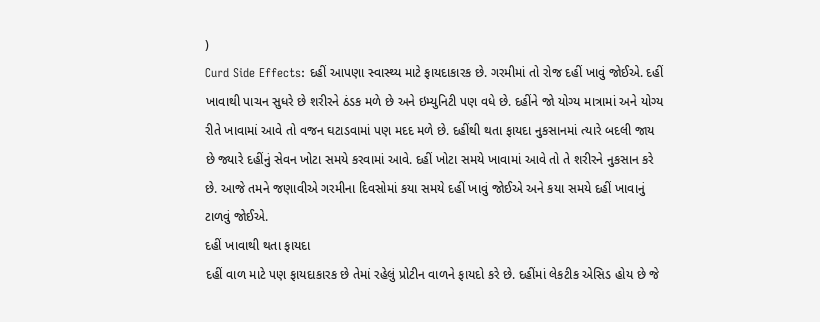)
Curd Side Effects: દહીં આપણા સ્વાસ્થ્ય માટે ફાયદાકારક છે. ગરમીમાં તો રોજ દહીં ખાવું જોઈએ. દહીં ખાવાથી પાચન સુધરે છે શરીરને ઠંડક મળે છે અને ઇમ્યુનિટી પણ વધે છે. દહીંને જો યોગ્ય માત્રામાં અને યોગ્ય રીતે ખાવામાં આવે તો વજન ઘટાડવામાં પણ મદદ મળે છે. દહીંથી થતા ફાયદા નુકસાનમાં ત્યારે બદલી જાય છે જ્યારે દહીંનું સેવન ખોટા સમયે કરવામાં આવે. દહીં ખોટા સમયે ખાવામાં આવે તો તે શરીરને નુકસાન કરે છે. આજે તમને જણાવીએ ગરમીના દિવસોમાં કયા સમયે દહીં ખાવું જોઈએ અને કયા સમયે દહીં ખાવાનું ટાળવું જોઈએ.
દહીં ખાવાથી થતા ફાયદા
દહીં વાળ માટે પણ ફાયદાકારક છે તેમાં રહેલું પ્રોટીન વાળને ફાયદો કરે છે. દહીંમાં લેકટીક એસિડ હોય છે જે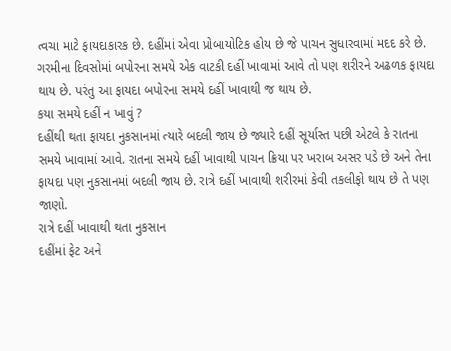ત્વચા માટે ફાયદાકારક છે. દહીંમાં એવા પ્રોબાયોટિક હોય છે જે પાચન સુધારવામાં મદદ કરે છે. ગરમીના દિવસોમાં બપોરના સમયે એક વાટકી દહીં ખાવામાં આવે તો પણ શરીરને અઢળક ફાયદા થાય છે. પરંતુ આ ફાયદા બપોરના સમયે દહીં ખાવાથી જ થાય છે.
કયા સમયે દહીં ન ખાવું ?
દહીંથી થતા ફાયદા નુકસાનમાં ત્યારે બદલી જાય છે જ્યારે દહીં સૂર્યાસ્ત પછી એટલે કે રાતના સમયે ખાવામાં આવે. રાતના સમયે દહીં ખાવાથી પાચન ક્રિયા પર ખરાબ અસર પડે છે અને તેના ફાયદા પણ નુકસાનમાં બદલી જાય છે. રાત્રે દહીં ખાવાથી શરીરમાં કેવી તકલીફો થાય છે તે પણ જાણો.
રાત્રે દહીં ખાવાથી થતા નુકસાન
દહીંમાં ફેટ અને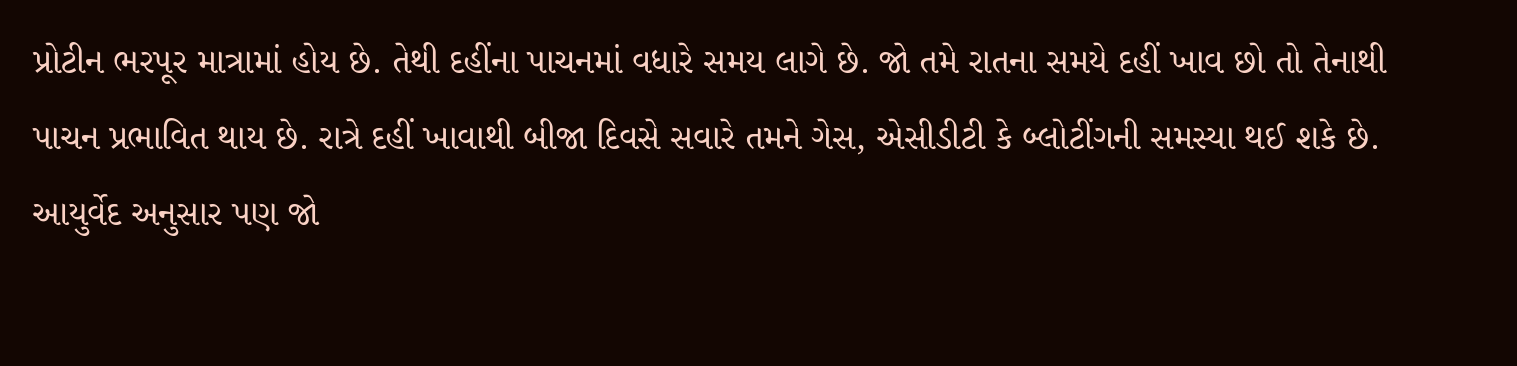પ્રોટીન ભરપૂર માત્રામાં હોય છે. તેથી દહીંના પાચનમાં વધારે સમય લાગે છે. જો તમે રાતના સમયે દહીં ખાવ છો તો તેનાથી પાચન પ્રભાવિત થાય છે. રાત્રે દહીં ખાવાથી બીજા દિવસે સવારે તમને ગેસ, એસીડીટી કે બ્લોટીંગની સમસ્યા થઈ શકે છે.
આયુર્વેદ અનુસાર પણ જો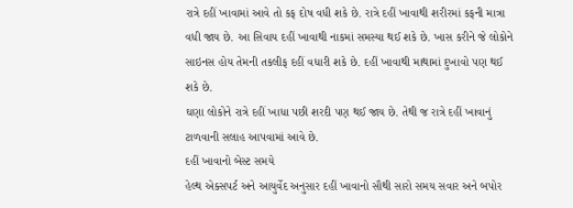રાત્રે દહીં ખાવામાં આવે તો કફ દોષ વધી શકે છે. રાત્રે દહીં ખાવાથી શરીરમાં કફની માત્રા વધી જાય છે. આ સિવાય દહીં ખાવાથી નાકમાં સમસ્યા થઈ શકે છે. ખાસ કરીને જે લોકોને સાઇનસ હોય તેમની તકલીફ દહીં વધારી શકે છે. દહીં ખાવાથી માથામાં દુખાવો પણ થઈ શકે છે.
ઘણા લોકોને રાત્રે દહીં ખાધા પછી શરદી પણ થઈ જાય છે. તેથી જ રાત્રે દહીં ખાવાનું ટાળવાની સલાહ આપવામાં આવે છે.
દહીં ખાવાનો બેસ્ટ સમયે
હેલ્થ એક્સપર્ટ અને આયુર્વેદ અનુસાર દહીં ખાવાનો સૌથી સારો સમય સવાર અને બપોર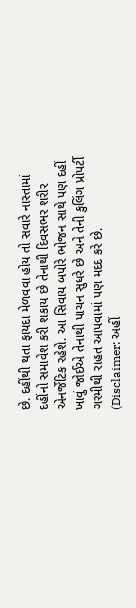છે. દહીંથી થતા ફાયદા મેળવવા હોય તો સવારે નાસ્તામાં દહીંનો સમાવેશ કરી શકાય છે તેનાથી દિવસભર શરીર એનર્જેટિક રહેશે. આ સિવાય બપોરે ભોજન સાથે પણ દહીં ખાવું જોઈએ તેનાથી પાચન સુધરે છે અને તેની કુલિંગ પ્રોપર્ટી ગરમીથી રાહત આપવામાં પણ મદદ કરે છે.
(Disclaimer: અહીં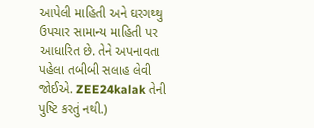આપેલી માહિતી અને ઘરગથ્થુ ઉપચાર સામાન્ય માહિતી પર આધારિત છે. તેને અપનાવતા પહેલા તબીબી સલાહ લેવી જોઈએ. ZEE24kalak તેની પુષ્ટિ કરતું નથી.)